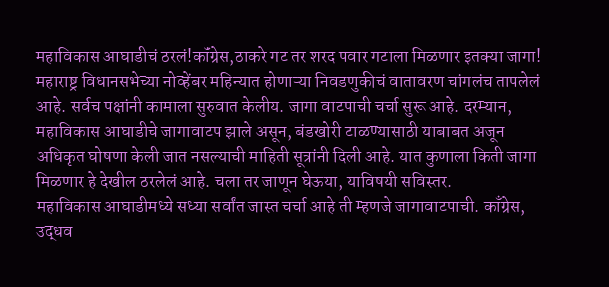महाविकास आघाडीचं ठरलं!कॉंग्रेस,ठाकरे गट तर शरद पवार गटाला मिळणार इतक्या जागा!
महाराष्ट्र विधानसभेच्या नोव्हेंबर महिन्यात होणाऱ्या निवडणुकीचं वातावरण चांगलंच तापलेलं आहे. सर्वच पक्षांनी कामाला सुरुवात केलीय. जागा वाटपाची चर्चा सुरू आहे. दरम्यान, महाविकास आघाडीचे जागावाटप झाले असून, बंडखोरी टाळण्यासाठी याबाबत अजून अधिकृत घोषणा केली जात नसल्याची माहिती सूत्रांनी दिली आहे. यात कुणाला किती जागा मिळणार हे देखील ठरलेलं आहे. चला तर जाणून घेऊया, याविषयी सविस्तर.
महाविकास आघाडीमध्ये सध्या सर्वांत जास्त चर्चा आहे ती म्हणजे जागावाटपाची. काँग्रेस, उद्धव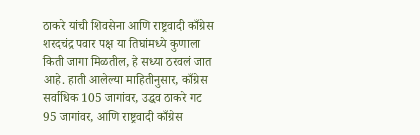ठाकरे यांची शिवसेना आणि राष्ट्रवादी काँग्रेस शरदचंद्र पवार पक्ष या तिघांमध्ये कुणाला किती जागा मिळतील, हे सध्या ठरवलं जात आहे. हाती आलेल्या माहितीनुसार, काँग्रेस सर्वाधिक 105 जागांवर, उद्धव ठाकरे गट 95 जागांवर, आणि राष्ट्रवादी काँग्रेस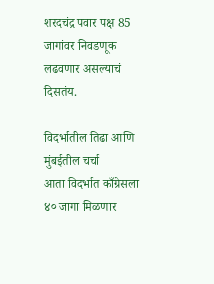शरदचंद्र पवार पक्ष 85 जागांवर निवडणूक लढवणार असल्याचं दिसतंय.

विदर्भातील तिढा आणि मुंबईतील चर्चा
आता विदर्भात काँग्रेसला ४० जागा मिळणार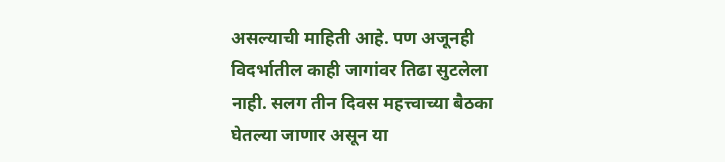असल्याची माहिती आहे. पण अजूनही विदर्भातील काही जागांवर तिढा सुटलेला नाही. सलग तीन दिवस महत्त्वाच्या बैठका घेतल्या जाणार असून या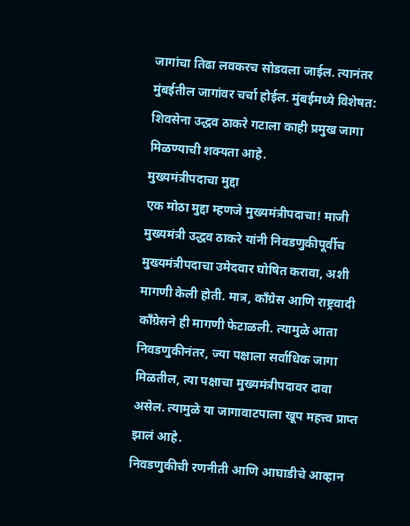जागांचा तिढा लवकरच सोडवला जाईल. त्यानंतर मुंबईतील जागांवर चर्चा होईल. मुंबईमध्ये विशेषत: शिवसेना उद्धव ठाकरे गटाला काही प्रमुख जागा मिळण्याची शक्यता आहे.
मुख्यमंत्रीपदाचा मुद्दा
एक मोठा मुद्दा म्हणजे मुख्यमंत्रीपदाचा! माजी मुख्यमंत्री उद्धव ठाकरे यांनी निवडणुकीपूर्वीच मुख्यमंत्रीपदाचा उमेदवार घोषित करावा, अशी मागणी केली होती. मात्र, काँग्रेस आणि राष्ट्रवादी काँग्रेसने ही मागणी फेटाळली. त्यामुळे आता निवडणुकीनंतर, ज्या पक्षाला सर्वाधिक जागा मिळतील, त्या पक्षाचा मुख्यमंत्रीपदावर दावा असेल. त्यामुळे या जागावाटपाला खूप महत्त्व प्राप्त झालं आहे.
निवडणुकीची रणनीती आणि आघाडीचे आव्हान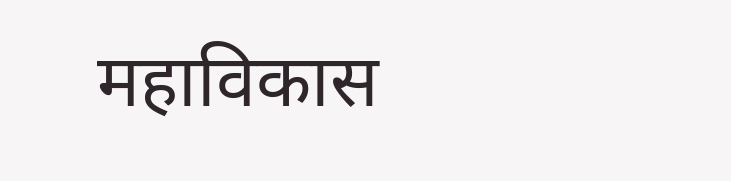महाविकास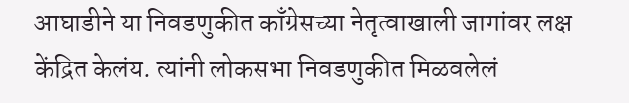आघाडीने या निवडणुकीत काँग्रेसच्या नेतृत्वाखाली जागांवर लक्ष केंद्रित केलंय. त्यांनी लोकसभा निवडणुकीत मिळवलेलं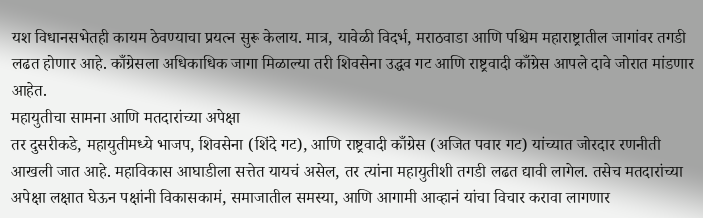यश विधानसभेतही कायम ठेवण्याचा प्रयत्न सुरू केलाय. मात्र, यावेळी विदर्भ, मराठवाडा आणि पश्चिम महाराष्ट्रातील जागांवर तगडी लढत होणार आहे. काँग्रेसला अधिकाधिक जागा मिळाल्या तरी शिवसेना उद्धव गट आणि राष्ट्रवादी काँग्रेस आपले दावे जोरात मांडणार आहेत.
महायुतीचा सामना आणि मतदारांच्या अपेक्षा
तर दुसरीकडे, महायुतीमध्ये भाजप, शिवसेना (शिंदे गट), आणि राष्ट्रवादी काँग्रेस (अजित पवार गट) यांच्यात जोरदार रणनीती आखली जात आहे. महाविकास आघाडीला सत्तेत यायचं असेल, तर त्यांना महायुतीशी तगडी लढत द्यावी लागेल. तसेच मतदारांच्या अपेक्षा लक्षात घेऊन पक्षांनी विकासकामं, समाजातील समस्या, आणि आगामी आव्हानं यांचा विचार करावा लागणार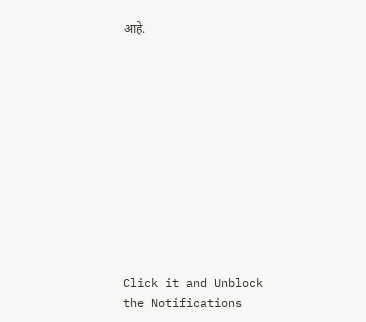आहे.












Click it and Unblock the Notifications